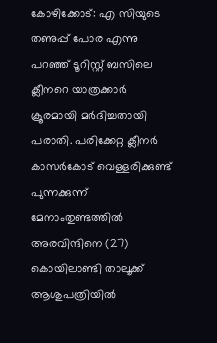കോഴിക്കോട്: എ സിയുടെ തണുപ്പ് പോര എന്നു പറഞ്ഞ് ടൂറിസ്റ്റ് ബസിലെ ക്ലീനറെ യാത്രക്കാർ ക്രൂരമായി മർദിച്ചതായി പരാതി. പരിക്കേറ്റ ക്ലീനർ കാസർകോട് വെള്ളരിക്കുണ്ട് പുന്നക്കുന്ന് മേനാംതുണ്ടത്തിൽ അരവിന്ദിനെ (27) കൊയിലാണ്ടി താലൂക്ക് ആശുപത്രിയിൽ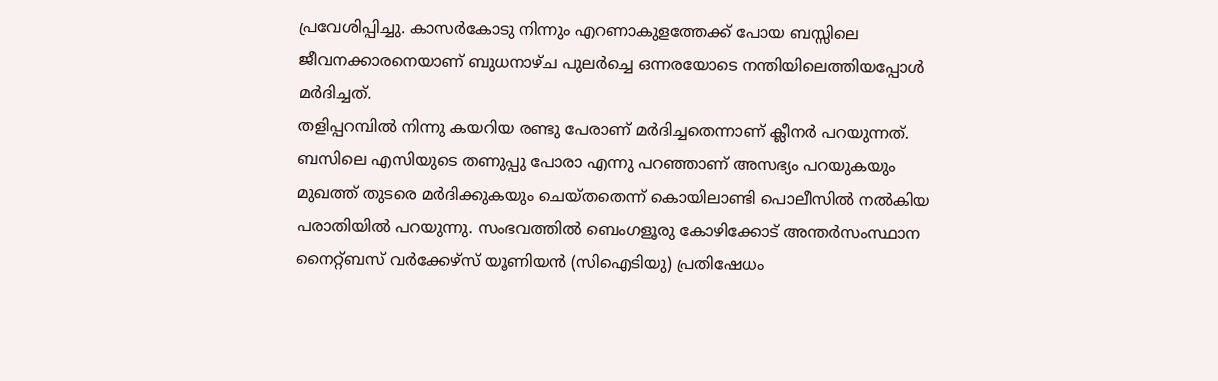പ്രവേശിപ്പിച്ചു. കാസർകോടു നിന്നും എറണാകുളത്തേക്ക് പോയ ബസ്സിലെ ജീവനക്കാരനെയാണ് ബുധനാഴ്ച പുലർച്ചെ ഒന്നരയോടെ നന്തിയിലെത്തിയപ്പോൾ മർദിച്ചത്.
തളിപ്പറമ്പിൽ നിന്നു കയറിയ രണ്ടു പേരാണ് മർദിച്ചതെന്നാണ് ക്ലീനർ പറയുന്നത്. ബസിലെ എസിയുടെ തണുപ്പു പോരാ എന്നു പറഞ്ഞാണ് അസഭ്യം പറയുകയും മുഖത്ത് തുടരെ മർദിക്കുകയും ചെയ്തതെന്ന് കൊയിലാണ്ടി പൊലീസിൽ നൽകിയ പരാതിയിൽ പറയുന്നു. സംഭവത്തിൽ ബെംഗളൂരു കോഴിക്കോട് അന്തർസംസ്ഥാന നൈറ്റ്ബസ് വർക്കേഴ്സ് യൂണിയൻ (സിഐടിയു) പ്രതിഷേധം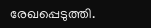രേഖപ്പെടുത്തി.